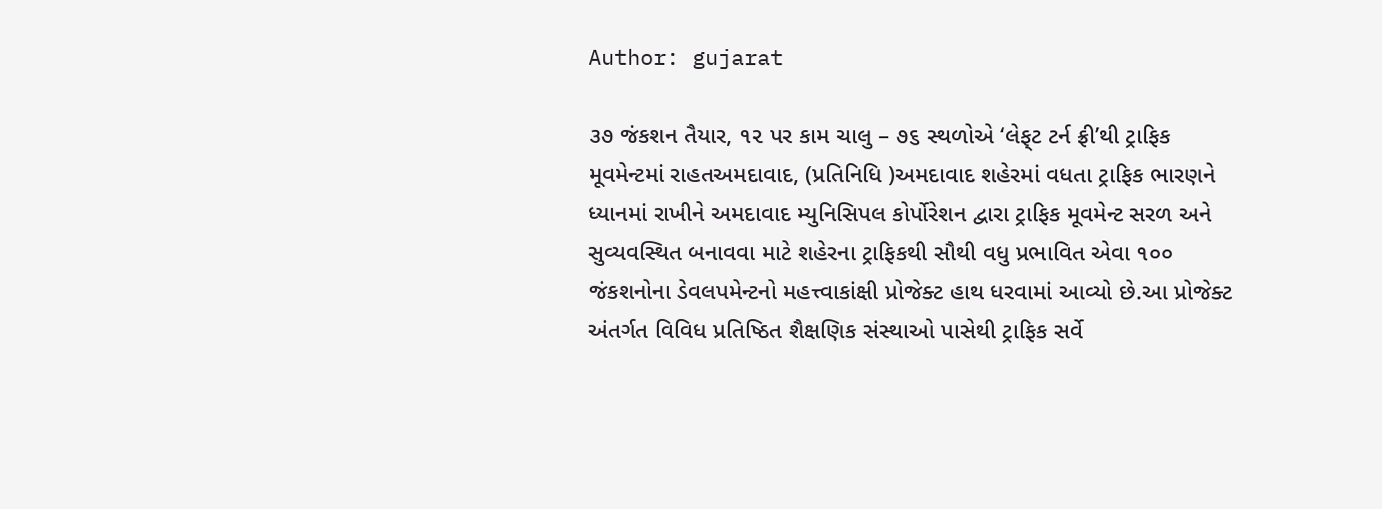Author: gujarat

૩૭ જંકશન તૈયાર, ૧૨ પર કામ ચાલુ – ૭૬ સ્થળોએ ‘લેફ્‌ટ ટર્ન ફ્રી’થી ટ્રાફિક મૂવમેન્ટમાં રાહતઅમદાવાદ, (પ્રતિનિધિ )અમદાવાદ શહેરમાં વધતા ટ્રાફિક ભારણને ધ્યાનમાં રાખીને અમદાવાદ મ્યુનિસિપલ કોર્પોરેશન દ્વારા ટ્રાફિક મૂવમેન્ટ સરળ અને સુવ્યવસ્થિત બનાવવા માટે શહેરના ટ્રાફિકથી સૌથી વધુ પ્રભાવિત એવા ૧૦૦ જંકશનોના ડેવલપમેન્ટનો મહત્ત્વાકાંક્ષી પ્રોજેક્ટ હાથ ધરવામાં આવ્યો છે.આ પ્રોજેક્ટ અંતર્ગત વિવિધ પ્રતિષ્ઠિત શૈક્ષણિક સંસ્થાઓ પાસેથી ટ્રાફિક સર્વે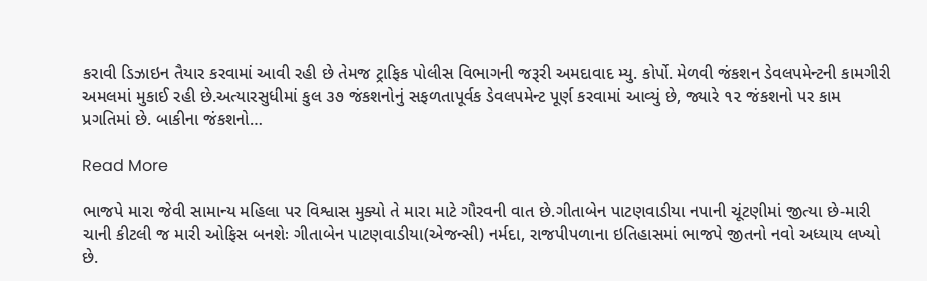કરાવી ડિઝાઇન તૈયાર કરવામાં આવી રહી છે તેમજ ટ્રાફિક પોલીસ વિભાગની જરૂરી અમદાવાદ મ્યુ. કોર્પો. મેળવી જંકશન ડેવલપમેન્ટની કામગીરી અમલમાં મુકાઈ રહી છે.અત્યારસુધીમાં કુલ ૩૭ જંકશનોનું સફળતાપૂર્વક ડેવલપમેન્ટ પૂર્ણ કરવામાં આવ્યું છે, જ્યારે ૧૨ જંકશનો પર કામ પ્રગતિમાં છે. બાકીના જંકશનો…

Read More

ભાજપે મારા જેવી સામાન્ય મહિલા પર વિશ્વાસ મુક્યો તે મારા માટે ગૌરવની વાત છે.ગીતાબેન પાટણવાડીયા નપાની ચૂંટણીમાં જીત્યા છે-મારી ચાની કીટલી જ મારી ઓફિસ બનશેઃ ગીતાબેન પાટણવાડીયા(એજન્સી) નર્મદા, રાજપીપળાના ઇતિહાસમાં ભાજપે જીતનો નવો અધ્યાય લખ્યો છે.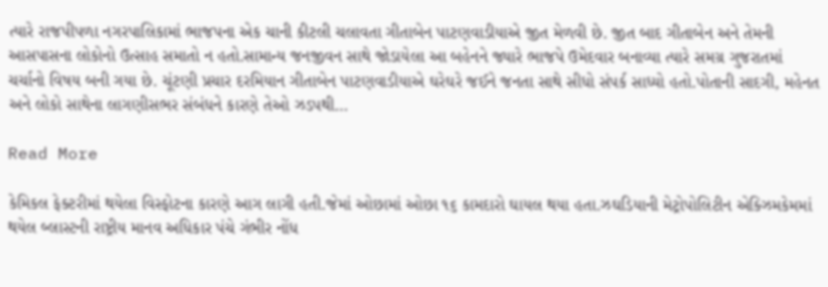ત્યારે રાજપીપળા નગરપાલિકામાં ભાજપના એક ચાની કીટલી ચલાવતા ગીતાબેન પાટણવાડીયાએ જીત મેળવી છે. જીત બાદ ગીતાબેન અને તેમની આસપાસના લોકોનો ઉત્સાહ સમાતો ન હતો.સામાન્ય જનજીવન સાથે જોડાયેલા આ બહેનને જ્યારે ભાજપે ઉમેદવાર બનાવ્યા ત્યારે સમગ્ર ગુજરાતમાં ચર્ચાનો વિષય બની ગયા છે. ચૂંટણી પ્રચાર દરમિયાન ગીતાબેન પાટણવાડીયાએ ઘરેઘરે જઈને જનતા સાથે સીધો સંપર્ક સાધ્યો હતો.પોતાની સાદગી, મહેનત અને લોકો સાથેના લાગણીસભર સંબંધને કારણે તેઓ ઝડપથી…

Read More

કેમિકલ ફેક્ટરીમાં થયેલા વિસ્ફોટના કારણે આગ લાગી હતી.જેમાં ઓછામાં ઓછા ૧૬ કામદારો ઘાયલ થયા હતા.ઝઘડિયાની મેટ્રોપોલિટીન એક્ઝિમકેમમાં થયેલ બ્લાસ્ટની રાષ્ટ્રીય માનવ અધિકાર પંચે ગંભીર નોંધ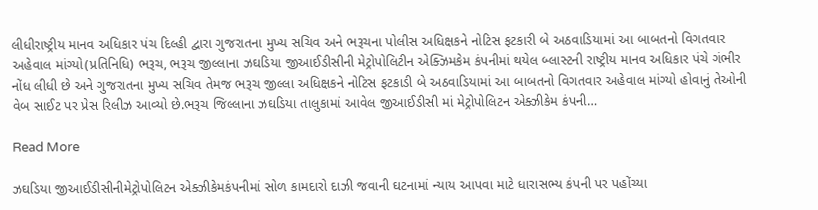લીધીરાષ્ટ્રીય માનવ અધિકાર પંચ દિલ્હી દ્વારા ગુજરાતના મુખ્ય સચિવ અને ભરૂચના પોલીસ અધિક્ષકને નોટિસ ફટકારી બે અઠવાડિયામાં આ બાબતનો વિગતવાર અહેવાલ માંગ્યો(પ્રતિનિધિ) ભરૂચ, ભરૂચ જીલ્લાના ઝઘડિયા જીઆઈડીસીની મેટ્રોપોલિટીન એક્ઝિમકેમ કંપનીમાં થયેલ બ્લાસ્ટની રાષ્ટ્રીય માનવ અધિકાર પંચે ગંભીર નોંધ લીધી છે અને ગુજરાતના મુખ્ય સચિવ તેમજ ભરૂચ જીલ્લા અધિક્ષકને નોટિસ ફટકાડી બે અઠવાડિયામાં આ બાબતનો વિગતવાર અહેવાલ માંગ્યો હોવાનું તેઓની વેબ સાઈટ પર પ્રેસ રિલીઝ આવ્યો છે.ભરૂચ જિલ્લાના ઝઘડિયા તાલુકામાં આવેલ જીઆઈડીસી માં મેટ્રોપોલિટન એક્ઝીકેમ કંપની…

Read More

ઝઘડિયા જીઆઈડીસીનીમેટ્રોપોલિટન એક્ઝીકેમકંપનીમાં સોળ કામદારો દાઝી જવાની ઘટનામાં ન્યાય આપવા માટે ધારાસભ્ય કંપની પર પહોંચ્યા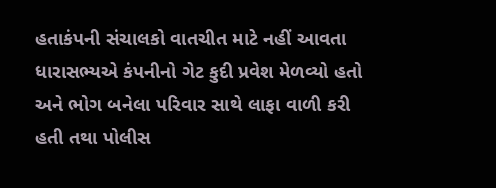હતાકંપની સંચાલકો વાતચીત માટે નહીં આવતા ધારાસભ્યએ કંપનીનો ગેટ કુદી પ્રવેશ મેળવ્યો હતો અને ભોગ બનેલા પરિવાર સાથે લાફા વાળી કરી હતી તથા પોલીસ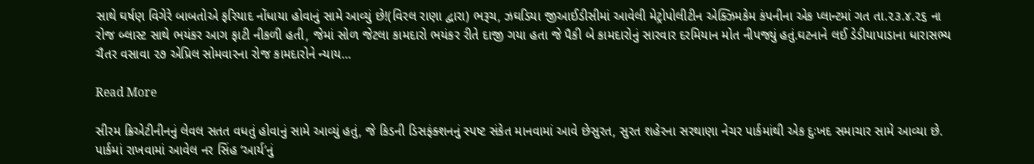સાથે ઘર્ષણ વિગેરે બાબતોએ ફરિયાદ નોંધાયા હોવાનું સામે આવ્યું છે!(વિરલ રાણા દ્વારા) ભરૂચ, ઝઘડિયા જીઆઈડીસીમાં આવેલી મેટ્રોપોલીટીન એક્ઝિમકેમ કંપનીના એક પ્લાન્ટમાં ગત તા.૨૩.૪.૨૬ ના રોજ બ્લાસ્ટ સાથે ભયંકર આગ ફાટી નીકળી હતી, જેમાં સોળ જેટલા કામદારો ભયંકર રીતે દાજી ગયા હતા જે પૈકી બે કામદારોનું સારવાર દરમિયાન મોત નીપજ્યું હતું.ઘટનાને લઈ ડેડીયાપાડાના ધારાસભ્ય ચૈતર વસાવા ૨૭ એપ્રિલ સોમવારના રોજ કામદારોને ન્યાય…

Read More

સીરમ ક્રિએટીનીનનું લેવલ સતત વધતું હોવાનું સામે આવ્યું હતું, જે કિડની ડિસફંક્શનનું સ્પષ્ટ સંકેત માનવામાં આવે છેસુરત, સુરત શહેરના સરથાણા નેચર પાર્કમાંથી એક દુઃખદ સમાચાર સામે આવ્યા છે. પાર્કમાં રાખવામાં આવેલ નર સિંહ ‘આર્ય’નું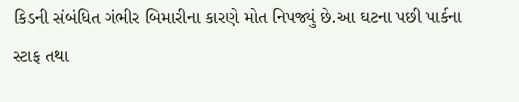કિડની સંબંધિત ગંભીર બિમારીના કારણે મોત નિપજ્યું છે.આ ઘટના પછી પાર્કના સ્ટાફ તથા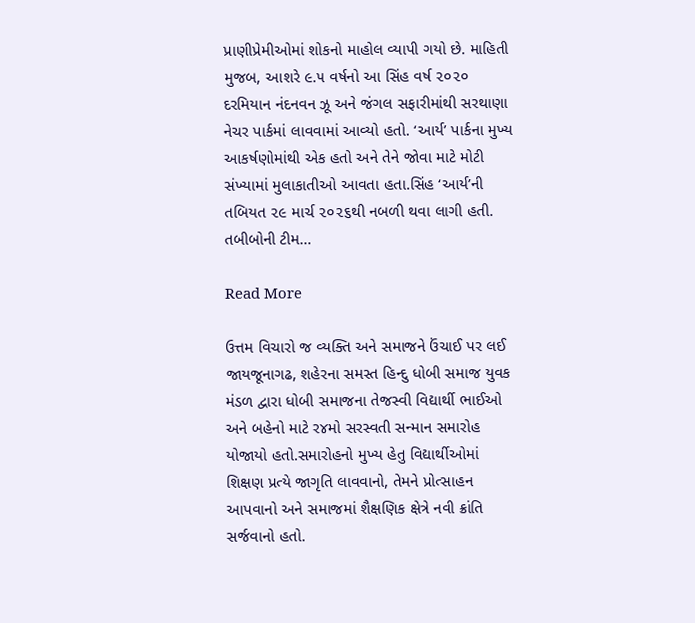પ્રાણીપ્રેમીઓમાં શોકનો માહોલ વ્યાપી ગયો છે. માહિતી મુજબ, આશરે ૯.૫ વર્ષનો આ સિંહ વર્ષ ૨૦૨૦ દરમિયાન નંદનવન ઝૂ અને જંગલ સફારીમાંથી સરથાણા નેચર પાર્કમાં લાવવામાં આવ્યો હતો. ‘આર્ય’ પાર્કના મુખ્ય આકર્ષણોમાંથી એક હતો અને તેને જોવા માટે મોટી સંખ્યામાં મુલાકાતીઓ આવતા હતા.સિંહ ‘આર્ય’ની તબિયત ૨૯ માર્ચ ૨૦૨૬થી નબળી થવા લાગી હતી. તબીબોની ટીમ…

Read More

ઉત્તમ વિચારો જ વ્યક્તિ અને સમાજને ઉંચાઈ પર લઈ જાયજૂનાગઢ, શહેરના સમસ્ત હિન્દુ ધોબી સમાજ યુવક મંડળ દ્વારા ધોબી સમાજના તેજસ્વી વિદ્યાર્થી ભાઈઓ અને બહેનો માટે ર૪મો સરસ્વતી સન્માન સમારોહ યોજાયો હતો.સમારોહનો મુખ્ય હેતુ વિદ્યાર્થીઓમાં શિક્ષણ પ્રત્યે જાગૃતિ લાવવાનો, તેમને પ્રોત્સાહન આપવાનો અને સમાજમાં શૈક્ષણિક ક્ષેત્રે નવી ક્રાંતિ સર્જવાનો હતો.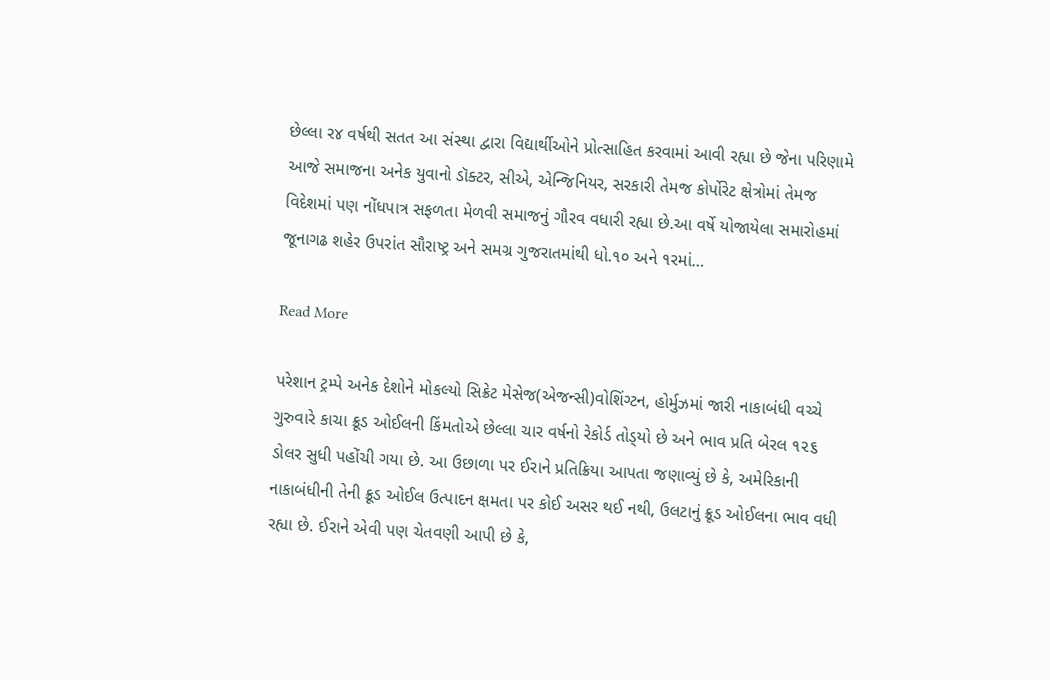છેલ્લા ર૪ વર્ષથી સતત આ સંસ્થા દ્વારા વિદ્યાર્થીઓને પ્રોત્સાહિત કરવામાં આવી રહ્યા છે જેના પરિણામે આજે સમાજના અનેક યુવાનો ડૉક્ટર, સીએ, એન્જિનિયર, સરકારી તેમજ કોર્પોરેટ ક્ષેત્રોમાં તેમજ વિદેશમાં પણ નોંધપાત્ર સફળતા મેળવી સમાજનું ગૌરવ વધારી રહ્યા છે.આ વર્ષે યોજાયેલા સમારોહમાં જૂનાગઢ શહેર ઉપરાંત સૌરાષ્ટ્ર અને સમગ્ર ગુજરાતમાંથી ધો.૧૦ અને ૧રમાં…

Read More

પરેશાન ટ્રમ્પે અનેક દેશોને મોકલ્યો સિક્રેટ મેસેજ(એજન્સી)વોશિંગ્ટન, હોર્મુઝમાં જારી નાકાબંધી વચ્ચે ગુરુવારે કાચા ક્રૂડ ઓઈલની કિંમતોએ છેલ્લા ચાર વર્ષનો રેકોર્ડ તોડ્‌યો છે અને ભાવ પ્રતિ બેરલ ૧૨૬ ડોલર સુધી પહોંચી ગયા છે. આ ઉછાળા પર ઈરાને પ્રતિક્રિયા આપતા જણાવ્યું છે કે, અમેરિકાની નાકાબંધીની તેની ક્રૂડ ઓઈલ ઉત્પાદન ક્ષમતા પર કોઈ અસર થઈ નથી, ઉલટાનું ક્રૂડ ઓઈલના ભાવ વધી રહ્યા છે. ઈરાને એવી પણ ચેતવણી આપી છે કે,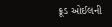ક્રૂડ ઓઈલની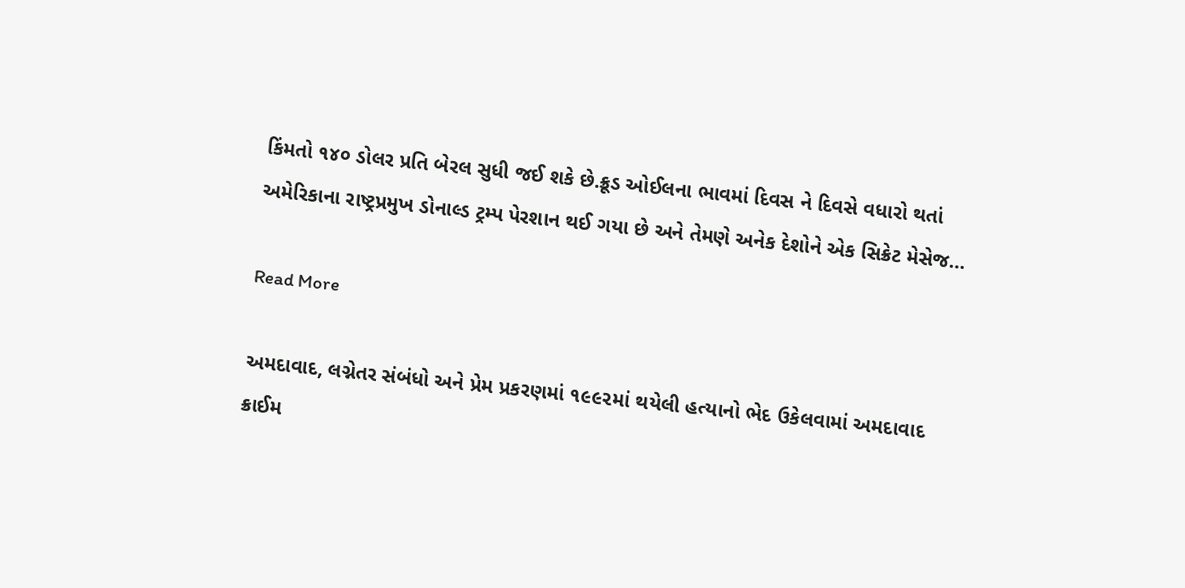કિંમતો ૧૪૦ ડોલર પ્રતિ બેરલ સુધી જઈ શકે છે.ક્રૂડ ઓઈલના ભાવમાં દિવસ ને દિવસે વધારો થતાં અમેરિકાના રાષ્ટ્રપ્રમુખ ડોનાલ્ડ ટ્રમ્પ પેરશાન થઈ ગયા છે અને તેમણે અનેક દેશોને એક સિક્રેટ મેસેજ…

Read More

અમદાવાદ, લગ્નેતર સંબંધો અને પ્રેમ પ્રકરણમાં ૧૯૯૨માં થયેલી હત્યાનો ભેદ ઉકેલવામાં અમદાવાદ ક્રાઈમ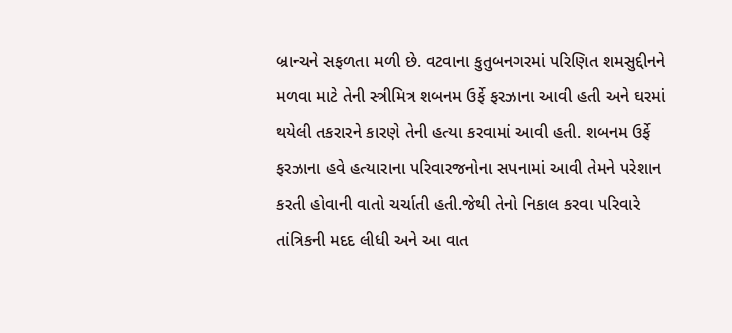બ્રાન્ચને સફળતા મળી છે. વટવાના કુતુબનગરમાં પરિણિત શમસુદ્દીનને મળવા માટે તેની સ્ત્રીમિત્ર શબનમ ઉર્ફે ફરઝાના આવી હતી અને ઘરમાં થયેલી તકરારને કારણે તેની હત્યા કરવામાં આવી હતી. શબનમ ઉર્ફે ફરઝાના હવે હત્યારાના પરિવારજનોના સપનામાં આવી તેમને પરેશાન કરતી હોવાની વાતો ચર્ચાતી હતી.જેથી તેનો નિકાલ કરવા પરિવારે તાંત્રિકની મદદ લીધી અને આ વાત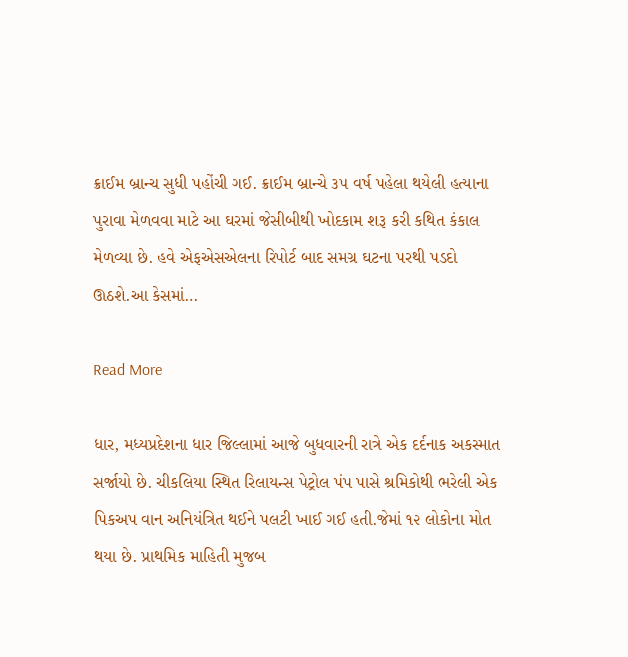ક્રાઈમ બ્રાન્ચ સુધી પહોંચી ગઈ. ક્રાઈમ બ્રાન્ચે ૩૫ વર્ષ પહેલા થયેલી હત્યાના પુરાવા મેળવવા માટે આ ઘરમાં જેસીબીથી ખોદકામ શરૂ કરી કથિત કંકાલ મેળવ્યા છે. હવે એફએસએલના રિપોર્ટ બાદ સમગ્ર ઘટના પરથી પડદો ઊઠશે.આ કેસમાં…

Read More

ધાર, મધ્યપ્રદેશના ધાર જિલ્લામાં આજે બુધવારની રાત્રે એક દર્દનાક અકસ્માત સર્જાયો છે. ચીકલિયા સ્થિત રિલાયન્સ પેટ્રોલ પંપ પાસે શ્રમિકોથી ભરેલી એક પિકઅપ વાન અનિયંત્રિત થઈને પલટી ખાઈ ગઈ હતી.જેમાં ૧૨ લોકોના મોત થયા છે. પ્રાથમિક માહિતી મુજબ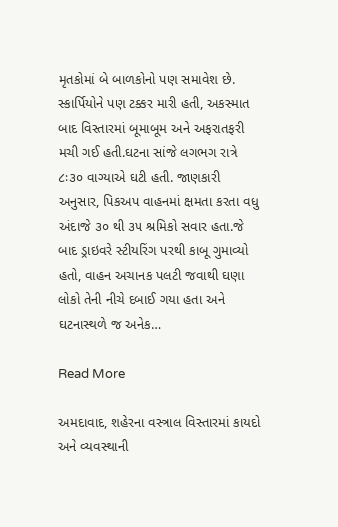મૃતકોમાં બે બાળકોનો પણ સમાવેશ છે. સ્કાર્પિયોને પણ ટક્કર મારી હતી, અકસ્માત બાદ વિસ્તારમાં બૂમાબૂમ અને અફરાતફરી મચી ગઈ હતી.ઘટના સાંજે લગભગ રાત્રે ૮ઃ૩૦ વાગ્યાએ ઘટી હતી. જાણકારી અનુસાર, પિકઅપ વાહનમાં ક્ષમતા કરતા વધુ અંદાજે ૩૦ થી ૩૫ શ્રમિકો સવાર હતા.જે બાદ ડ્રાઇવરે સ્ટીયરિંગ પરથી કાબૂ ગુમાવ્યો હતો, વાહન અચાનક પલટી જવાથી ઘણા લોકો તેની નીચે દબાઈ ગયા હતા અને ઘટનાસ્થળે જ અનેક…

Read More

અમદાવાદ, શહેરના વસ્ત્રાલ વિસ્તારમાં કાયદો અને વ્યવસ્થાની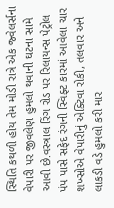સ્થિતિ કથળી હોય તેમ મોડી રાત્રે એક જ્વેલર્સના વેપારી પર જીવલેણ હુમલો થવાની ઘટના સામે આવી છે.વસ્ત્રાલ રિંગ રોડ પર રિલાયન્સ પેટ્રોલ પંપ પાસે સફેદ રંગની સ્વિફ્ટ કારમાં આવેલા ચાર શખ્સોએ વેપારીનું એક્ટિવા રોકી, તલવાર અને લાકડી વડે હુમલો કરી માર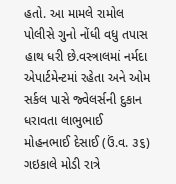હતો. આ મામલે રામોલ પોલીસે ગુનો નોંધી વધુ તપાસ હાથ ધરી છે.વસ્ત્રાલમાં નર્મદા એપાર્ટમેન્ટમાં રહેતા અને ઓમ સર્કલ પાસે જ્વેલર્સની દુકાન ધરાવતા લાભુભાઈ મોહનભાઈ દેસાઈ (ઉં.વ. ૩૬) ગઇકાલે મોડી રાત્રે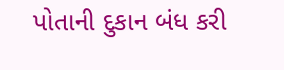પોતાની દુકાન બંધ કરી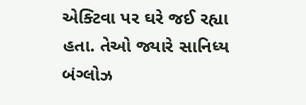એક્ટિવા પર ઘરે જઈ રહ્યા હતા. તેઓ જ્યારે સાનિધ્ય બંગ્લોઝ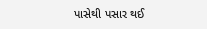પાસેથી પસાર થઈ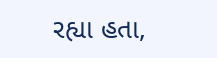રહ્યા હતા,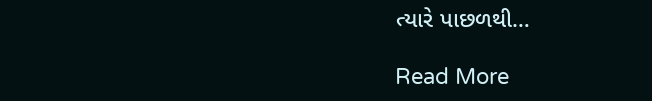ત્યારે પાછળથી…

Read More